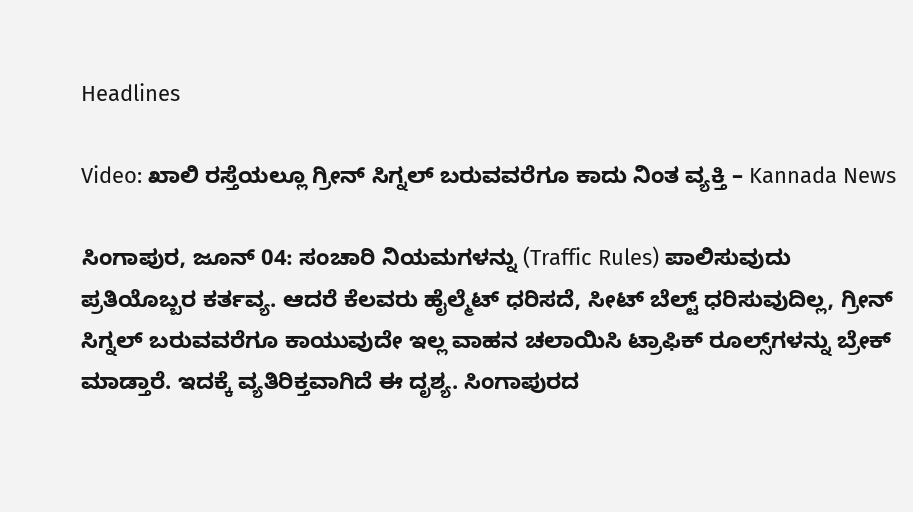Headlines

Video: ಖಾಲಿ ರಸ್ತೆಯಲ್ಲೂ ಗ್ರೀನ್ ಸಿಗ್ನಲ್ ಬರುವವರೆಗೂ ಕಾದು ನಿಂತ ವ್ಯಕ್ತಿ – Kannada News

ಸಿಂಗಾಪುರ, ಜೂನ್ 04: ಸಂಚಾರಿ ನಿಯಮಗಳನ್ನು (Traffic Rules) ಪಾಲಿಸುವುದು ಪ್ರತಿಯೊಬ್ಬರ ಕರ್ತವ್ಯ. ಆದರೆ ಕೆಲವರು ಹೈಲ್ಮೆಟ್‌ ಧರಿಸದೆ, ಸೀಟ್‌ ಬೆಲ್ಟ್‌ ಧರಿಸುವುದಿಲ್ಲ, ಗ್ರೀನ್ ಸಿಗ್ನಲ್ ಬರುವವರೆಗೂ ಕಾಯುವುದೇ ಇಲ್ಲ ವಾಹನ ಚಲಾಯಿಸಿ ಟ್ರಾಫಿಕ್‌ ರೂಲ್ಸ್‌ಗಳನ್ನು ಬ್ರೇಕ್‌ ಮಾಡ್ತಾರೆ. ಇದಕ್ಕೆ ವ್ಯತಿರಿಕ್ತವಾಗಿದೆ ಈ ದೃಶ್ಯ. ಸಿಂಗಾಪುರದ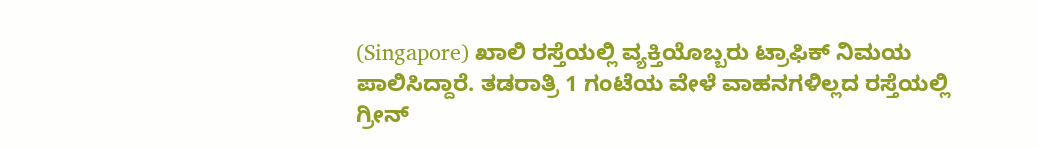(Singapore) ಖಾಲಿ ರಸ್ತೆಯಲ್ಲಿ ವ್ಯಕ್ತಿಯೊಬ್ಬರು ಟ್ರಾಫಿಕ್ ನಿಮಯ ಪಾಲಿಸಿದ್ದಾರೆ. ತಡರಾತ್ರಿ 1 ಗಂಟೆಯ ವೇಳೆ ವಾಹನಗಳಿಲ್ಲದ ರಸ್ತೆಯಲ್ಲಿ ಗ್ರೀನ್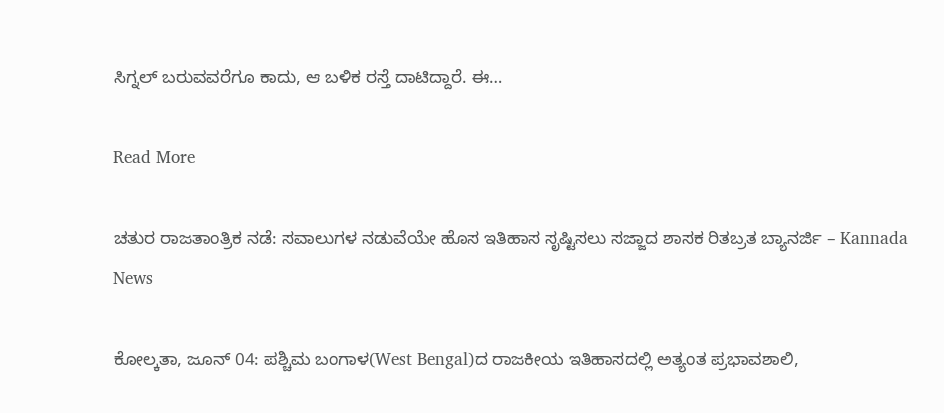ಸಿಗ್ನಲ್ ಬರುವವರೆಗೂ ಕಾದು, ಆ ಬಳಿಕ ರಸ್ತೆ ದಾಟಿದ್ದಾರೆ. ಈ…

Read More

ಚತುರ ರಾಜತಾಂತ್ರಿಕ ನಡೆ: ಸವಾಲುಗಳ ನಡುವೆಯೇ ಹೊಸ ಇತಿಹಾಸ ಸೃಷ್ಟಿಸಲು ಸಜ್ಜಾದ ಶಾಸಕ ರಿತಬ್ರತ ಬ್ಯಾನರ್ಜಿ – Kannada News

ಕೋಲ್ಕತಾ, ಜೂನ್ 04: ಪಶ್ಚಿಮ ಬಂಗಾಳ(West Bengal)ದ ರಾಜಕೀಯ ಇತಿಹಾಸದಲ್ಲಿ ಅತ್ಯಂತ ಪ್ರಭಾವಶಾಲಿ,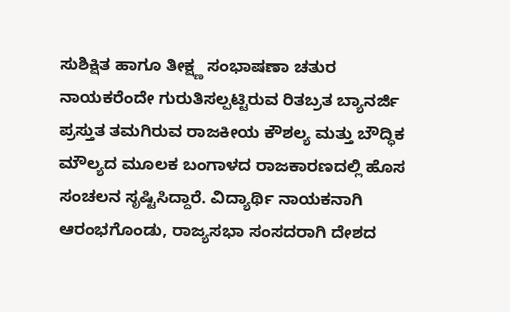ಸುಶಿಕ್ಷಿತ ಹಾಗೂ ತೀಕ್ಷ್ಣ ಸಂಭಾಷಣಾ ಚತುರ ನಾಯಕರೆಂದೇ ಗುರುತಿಸಲ್ಪಟ್ಟಿರುವ ರಿತಬ್ರತ ಬ್ಯಾನರ್ಜಿ ಪ್ರಸ್ತುತ ತಮಗಿರುವ ರಾಜಕೀಯ ಕೌಶಲ್ಯ ಮತ್ತು ಬೌದ್ಧಿಕ ಮೌಲ್ಯದ ಮೂಲಕ ಬಂಗಾಳದ ರಾಜಕಾರಣದಲ್ಲಿ ಹೊಸ ಸಂಚಲನ ಸೃಷ್ಟಿಸಿದ್ದಾರೆ. ವಿದ್ಯಾರ್ಥಿ ನಾಯಕನಾಗಿ ಆರಂಭಗೊಂಡು, ರಾಜ್ಯಸಭಾ ಸಂಸದರಾಗಿ ದೇಶದ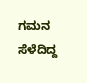ಗಮನ ಸೆಳೆದಿದ್ದ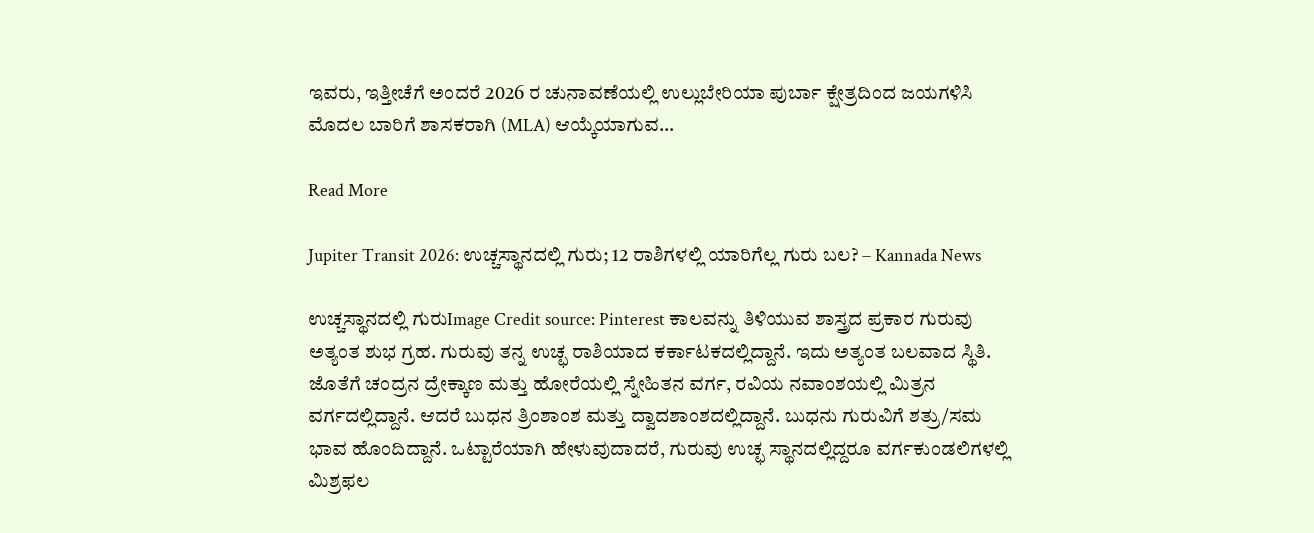ಇವರು, ಇತ್ತೀಚೆಗೆ ಅಂದರೆ 2026 ರ ಚುನಾವಣೆಯಲ್ಲಿ ಉಲ್ಲುಬೇರಿಯಾ ಪುರ್ಬಾ ಕ್ಷೇತ್ರದಿಂದ ಜಯಗಳಿಸಿ ಮೊದಲ ಬಾರಿಗೆ ಶಾಸಕರಾಗಿ (MLA) ಆಯ್ಕೆಯಾಗುವ…

Read More

Jupiter Transit 2026: ಉಚ್ಚಸ್ಥಾನದಲ್ಲಿ ಗುರು; 12 ರಾಶಿಗಳಲ್ಲಿ ಯಾರಿಗೆಲ್ಲ ಗುರು ಬಲ? – Kannada News

ಉಚ್ಚಸ್ಥಾನದಲ್ಲಿ ಗುರುImage Credit source: Pinterest ಕಾಲವನ್ನು ತಿಳಿಯುವ ಶಾಸ್ತ್ರದ ಪ್ರಕಾರ ಗುರುವು ಅತ್ಯಂತ ಶುಭ ಗ್ರಹ. ಗುರುವು ತನ್ನ ಉಚ್ಛ ರಾಶಿಯಾದ ಕರ್ಕಾಟಕದಲ್ಲಿದ್ದಾನೆ. ಇದು ಅತ್ಯಂತ ಬಲವಾದ ಸ್ಥಿತಿ. ಜೊತೆಗೆ ಚಂದ್ರನ ದ್ರೇಕ್ಕಾಣ ಮತ್ತು ಹೋರೆಯಲ್ಲಿ ಸ್ನೇಹಿತನ ವರ್ಗ, ರವಿಯ ನವಾಂಶಯಲ್ಲಿ ಮಿತ್ರನ ವರ್ಗದಲ್ಲಿದ್ದಾನೆ. ಆದರೆ ಬುಧನ ತ್ರಿಂಶಾಂಶ ಮತ್ತು ದ್ವಾದಶಾಂಶದಲ್ಲಿದ್ದಾನೆ. ಬುಧನು ಗುರುವಿಗೆ ಶತ್ರು/ಸಮ ಭಾವ ಹೊಂದಿದ್ದಾನೆ. ಒಟ್ಟಾರೆಯಾಗಿ ಹೇಳುವುದಾದರೆ, ಗುರುವು ಉಚ್ಛ ಸ್ಥಾನದಲ್ಲಿದ್ದರೂ ವರ್ಗಕುಂಡಲಿಗಳಲ್ಲಿ ಮಿಶ್ರಫಲ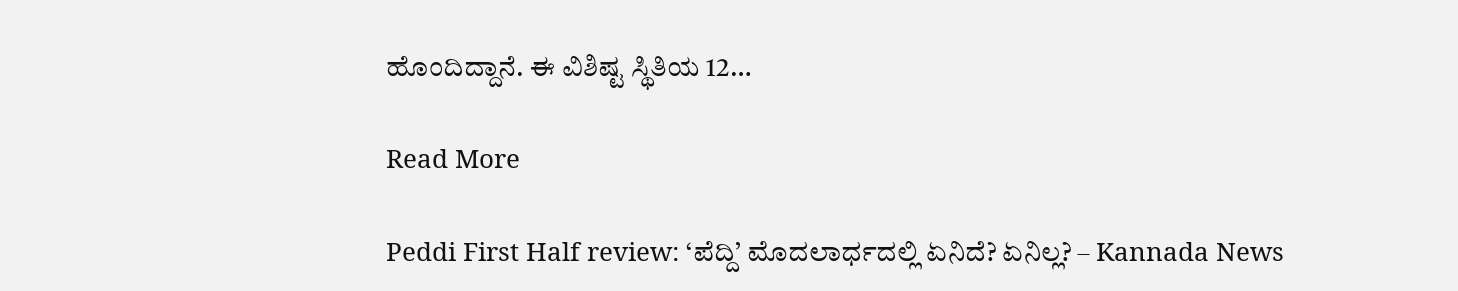ಹೊಂದಿದ್ದಾನೆ. ಈ ವಿಶಿಷ್ಟ ಸ್ಥಿತಿಯ 12…

Read More

Peddi First Half review: ‘ಪೆದ್ದಿ’ ಮೊದಲಾರ್ಧದಲ್ಲಿ ಏನಿದೆ? ಏನಿಲ್ಲ? – Kannada News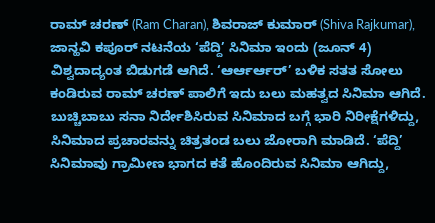ರಾಮ್ ಚರಣ್ (Ram Charan), ಶಿವರಾಜ್ ಕುಮಾರ್ (Shiva Rajkumar), ಜಾನ್ಹವಿ ಕಪೂರ್ ನಟನೆಯ ‘ಪೆದ್ದಿ’ ಸಿನಿಮಾ ಇಂದು (ಜೂನ್ 4) ವಿಶ್ವದಾದ್ಯಂತ ಬಿಡುಗಡೆ ಆಗಿದೆ. ‘ಆರ್ಆರ್ಆರ್’ ಬಳಿಕ ಸತತ ಸೋಲು ಕಂಡಿರುವ ರಾಮ್ ಚರಣ್ ಪಾಲಿಗೆ ಇದು ಬಲು ಮಹತ್ವದ ಸಿನಿಮಾ ಆಗಿದೆ. ಬುಚ್ಚಿಬಾಬು ಸನಾ ನಿರ್ದೇಶಿಸಿರುವ ಸಿನಿಮಾದ ಬಗ್ಗೆ ಭಾರಿ ನಿರೀಕ್ಷೆಗಳಿದ್ದು, ಸಿನಿಮಾದ ಪ್ರಚಾರವನ್ನು ಚಿತ್ರತಂಡ ಬಲು ಜೋರಾಗಿ ಮಾಡಿದೆ. ‘ಪೆದ್ದಿ’ ಸಿನಿಮಾವು ಗ್ರಾಮೀಣ ಭಾಗದ ಕತೆ ಹೊಂದಿರುವ ಸಿನಿಮಾ ಆಗಿದ್ದು,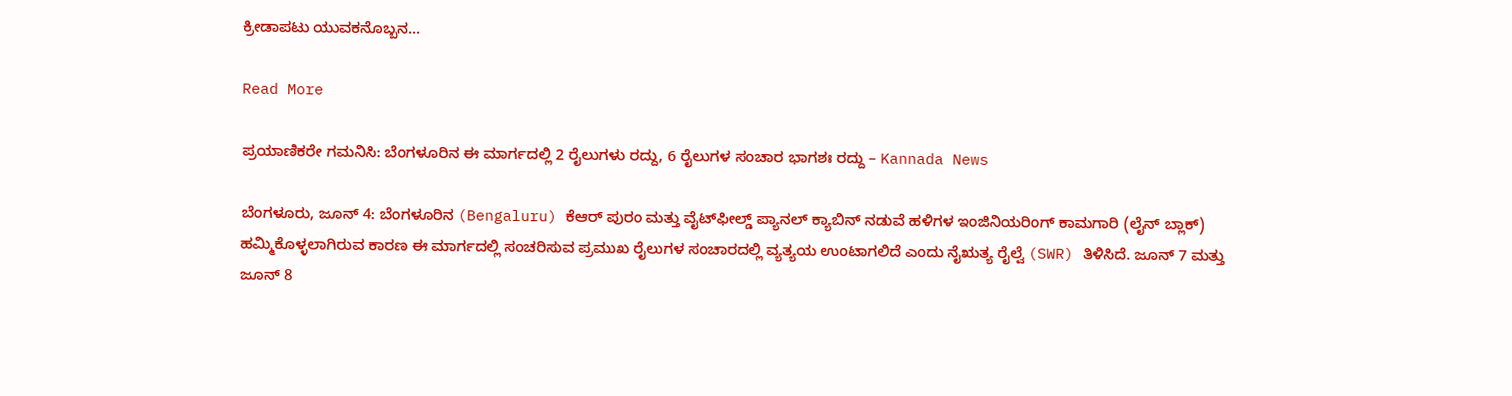ಕ್ರೀಡಾಪಟು ಯುವಕನೊಬ್ಬನ…

Read More

ಪ್ರಯಾಣಿಕರೇ ಗಮನಿಸಿ: ಬೆಂಗಳೂರಿನ ಈ ಮಾರ್ಗದಲ್ಲಿ 2 ರೈಲುಗಳು ರದ್ದು, 6 ರೈಲುಗಳ ಸಂಚಾರ ಭಾಗಶಃ ರದ್ದು – Kannada News

ಬೆಂಗಳೂರು, ಜೂನ್ 4: ಬೆಂಗಳೂರಿನ (Bengaluru) ಕೆಆರ್ ಪುರಂ ಮತ್ತು ವೈಟ್‌ಫೀಲ್ಡ್ ಪ್ಯಾನಲ್ ಕ್ಯಾಬಿನ್ ನಡುವೆ ಹಳಿಗಳ ಇಂಜಿನಿಯರಿಂಗ್ ಕಾಮಗಾರಿ (ಲೈನ್ ಬ್ಲಾಕ್) ಹಮ್ಮಿಕೊಳ್ಳಲಾಗಿರುವ ಕಾರಣ ಈ ಮಾರ್ಗದಲ್ಲಿ ಸಂಚರಿಸುವ ಪ್ರಮುಖ ರೈಲುಗಳ ಸಂಚಾರದಲ್ಲಿ ವ್ಯತ್ಯಯ ಉಂಟಾಗಲಿದೆ ಎಂದು ನೈಋತ್ಯ ರೈಲ್ವೆ (SWR) ತಿಳಿಸಿದೆ. ಜೂನ್ 7 ಮತ್ತು ಜೂನ್ 8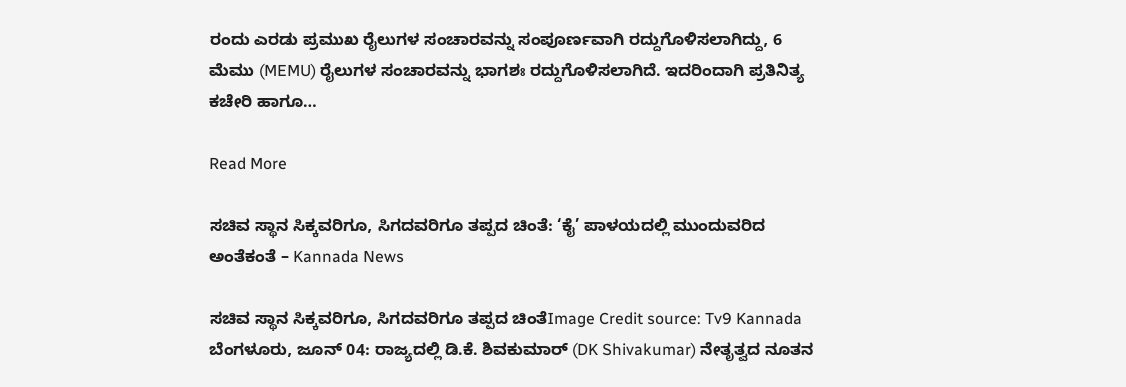ರಂದು ಎರಡು ಪ್ರಮುಖ ರೈಲುಗಳ ಸಂಚಾರವನ್ನು ಸಂಪೂರ್ಣವಾಗಿ ರದ್ದುಗೊಳಿಸಲಾಗಿದ್ದು, 6 ಮೆಮು (MEMU) ರೈಲುಗಳ ಸಂಚಾರವನ್ನು ಭಾಗಶಃ ರದ್ದುಗೊಳಿಸಲಾಗಿದೆ. ಇದರಿಂದಾಗಿ ಪ್ರತಿನಿತ್ಯ ಕಚೇರಿ ಹಾಗೂ…

Read More

ಸಚಿವ ಸ್ಥಾನ ಸಿಕ್ಕವರಿಗೂ, ಸಿಗದವರಿಗೂ ತಪ್ಪದ ಚಿಂತೆ: ‘ಕೈ’ ಪಾಳಯದಲ್ಲಿ ಮುಂದುವರಿದ ಅಂತೆಕಂತೆ – Kannada News

ಸಚಿವ ಸ್ಥಾನ ಸಿಕ್ಕವರಿಗೂ, ಸಿಗದವರಿಗೂ ತಪ್ಪದ ಚಿಂತೆImage Credit source: Tv9 Kannada ಬೆಂಗಳೂರು, ಜೂನ್ 04: ರಾಜ್ಯದಲ್ಲಿ ಡಿ.ಕೆ. ಶಿವಕುಮಾರ್ (DK Shivakumar) ನೇತೃತ್ವದ ನೂತನ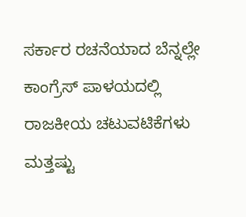ಸರ್ಕಾರ ರಚನೆಯಾದ ಬೆನ್ನಲ್ಲೇ ಕಾಂಗ್ರೆಸ್ ಪಾಳಯದಲ್ಲಿ ರಾಜಕೀಯ ಚಟುವಟಿಕೆಗಳು ಮತ್ತಷ್ಟು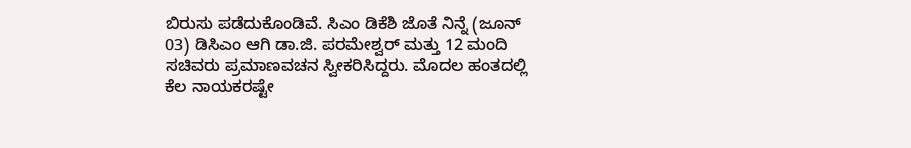ಬಿರುಸು ಪಡೆದುಕೊಂಡಿವೆ. ಸಿಎಂ ಡಿಕೆಶಿ ಜೊತೆ ನಿನ್ನೆ (ಜೂನ್ 03) ಡಿಸಿಎಂ ಆಗಿ ಡಾ.ಜಿ. ಪರಮೇಶ್ವರ್ ಮತ್ತು 12 ಮಂದಿ ಸಚಿವರು ಪ್ರಮಾಣವಚನ ಸ್ವೀಕರಿಸಿದ್ದರು. ಮೊದಲ ಹಂತದಲ್ಲಿ ಕೆಲ ನಾಯಕರಷ್ಟೇ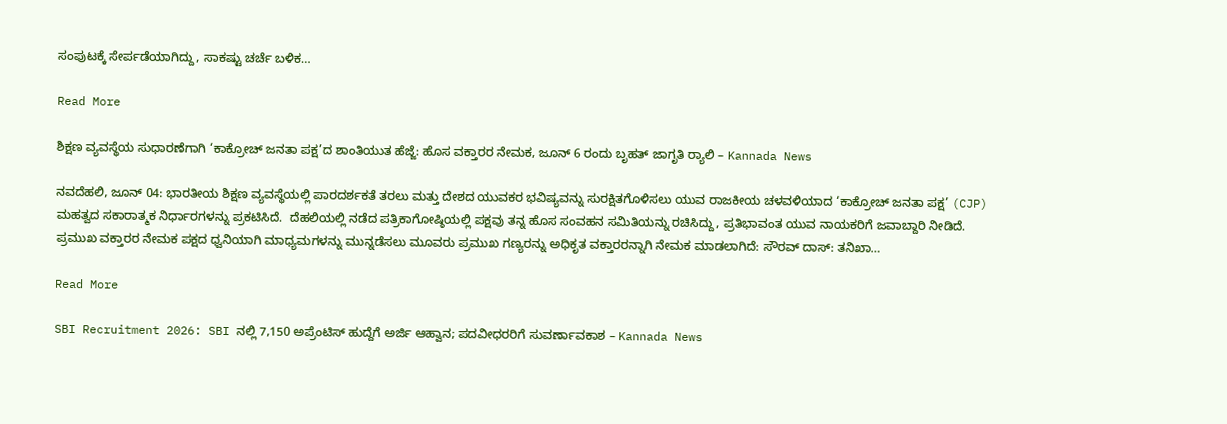ಸಂಪುಟಕ್ಕೆ ಸೇರ್ಪಡೆಯಾಗಿದ್ದು, ಸಾಕಷ್ಟು ಚರ್ಚೆ ಬಳಿಕ…

Read More

ಶಿಕ್ಷಣ ವ್ಯವಸ್ಥೆಯ ಸುಧಾರಣೆಗಾಗಿ ‘ಕಾಕ್ರೋಚ್ ಜನತಾ ಪಕ್ಷ’ದ ಶಾಂತಿಯುತ ಹೆಜ್ಜೆ: ಹೊಸ ವಕ್ತಾರರ ನೇಮಕ, ಜೂನ್ 6 ರಂದು ಬೃಹತ್ ಜಾಗೃತಿ ರ‍್ಯಾಲಿ – Kannada News

ನವದೆಹಲಿ, ಜೂನ್ 04: ಭಾರತೀಯ ಶಿಕ್ಷಣ ವ್ಯವಸ್ಥೆಯಲ್ಲಿ ಪಾರದರ್ಶಕತೆ ತರಲು ಮತ್ತು ದೇಶದ ಯುವಕರ ಭವಿಷ್ಯವನ್ನು ಸುರಕ್ಷಿತಗೊಳಿಸಲು ಯುವ ರಾಜಕೀಯ ಚಳವಳಿಯಾದ ‘ಕಾಕ್ರೋಚ್ ಜನತಾ ಪಕ್ಷ’ (CJP) ಮಹತ್ವದ ಸಕಾರಾತ್ಮಕ ನಿರ್ಧಾರಗಳನ್ನು ಪ್ರಕಟಿಸಿದೆ.  ದೆಹಲಿಯಲ್ಲಿ ನಡೆದ ಪತ್ರಿಕಾಗೋಷ್ಠಿಯಲ್ಲಿ ಪಕ್ಷವು ತನ್ನ ಹೊಸ ಸಂವಹನ ಸಮಿತಿಯನ್ನು ರಚಿಸಿದ್ದು, ಪ್ರತಿಭಾವಂತ ಯುವ ನಾಯಕರಿಗೆ ಜವಾಬ್ದಾರಿ ನೀಡಿದೆ. ಪ್ರಮುಖ ವಕ್ತಾರರ ನೇಮಕ ಪಕ್ಷದ ಧ್ವನಿಯಾಗಿ ಮಾಧ್ಯಮಗಳನ್ನು ಮುನ್ನಡೆಸಲು ಮೂವರು ಪ್ರಮುಖ ಗಣ್ಯರನ್ನು ಅಧಿಕೃತ ವಕ್ತಾರರನ್ನಾಗಿ ನೇಮಕ ಮಾಡಲಾಗಿದೆ: ಸೌರವ್ ದಾಸ್: ತನಿಖಾ…

Read More

SBI Recruitment 2026: SBI ನಲ್ಲಿ 7,150 ಅಪ್ರೆಂಟಿಸ್ ಹುದ್ದೆಗೆ ಅರ್ಜಿ ಆಹ್ವಾನ; ಪದವೀಧರರಿಗೆ ಸುವರ್ಣಾವಕಾಶ – Kannada News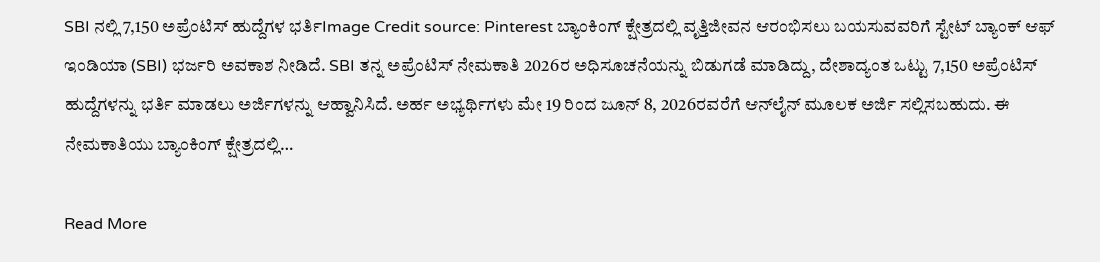SBI ನಲ್ಲಿ 7,150 ಅಪ್ರೆಂಟಿಸ್ ಹುದ್ದೆಗಳ ಭರ್ತಿImage Credit source: Pinterest ಬ್ಯಾಂಕಿಂಗ್ ಕ್ಷೇತ್ರದಲ್ಲಿ ವೃತ್ತಿಜೀವನ ಆರಂಭಿಸಲು ಬಯಸುವವರಿಗೆ ಸ್ಟೇಟ್ ಬ್ಯಾಂಕ್ ಆಫ್ ಇಂಡಿಯಾ (SBI) ಭರ್ಜರಿ ಅವಕಾಶ ನೀಡಿದೆ. SBI ತನ್ನ ಅಪ್ರೆಂಟಿಸ್ ನೇಮಕಾತಿ 2026ರ ಅಧಿಸೂಚನೆಯನ್ನು ಬಿಡುಗಡೆ ಮಾಡಿದ್ದು, ದೇಶಾದ್ಯಂತ ಒಟ್ಟು 7,150 ಅಪ್ರೆಂಟಿಸ್ ಹುದ್ದೆಗಳನ್ನು ಭರ್ತಿ ಮಾಡಲು ಅರ್ಜಿಗಳನ್ನು ಆಹ್ವಾನಿಸಿದೆ. ಅರ್ಹ ಅಭ್ಯರ್ಥಿಗಳು ಮೇ 19 ರಿಂದ ಜೂನ್ 8, 2026ರವರೆಗೆ ಆನ್‌ಲೈನ್ ಮೂಲಕ ಅರ್ಜಿ ಸಲ್ಲಿಸಬಹುದು. ಈ ನೇಮಕಾತಿಯು ಬ್ಯಾಂಕಿಂಗ್ ಕ್ಷೇತ್ರದಲ್ಲಿ…

Read More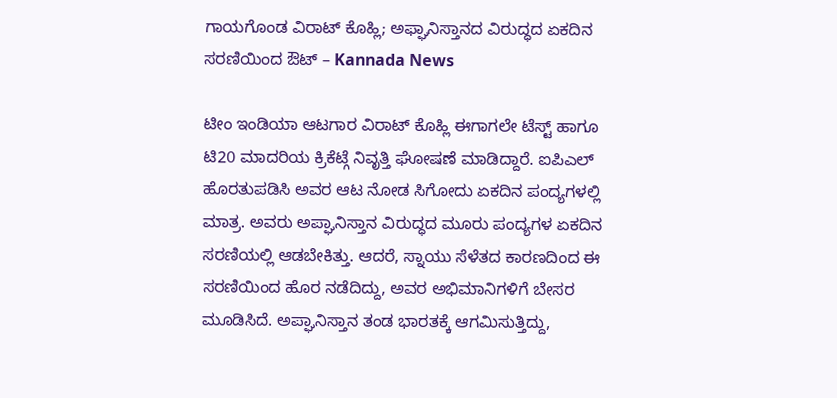ಗಾಯಗೊಂಡ ವಿರಾಟ್ ಕೊಹ್ಲಿ; ಅಫ್ಘಾನಿಸ್ತಾನದ ವಿರುದ್ಧದ ಏಕದಿನ ಸರಣಿಯಿಂದ ಔಟ್ – Kannada News

ಟೀಂ ಇಂಡಿಯಾ ಆಟಗಾರ ವಿರಾಟ್ ಕೊಹ್ಲಿ ಈಗಾಗಲೇ ಟೆಸ್ಟ್ ಹಾಗೂ ಟಿ20 ಮಾದರಿಯ ಕ್ರಿಕೆಟ್ಗೆ ನಿವೃತ್ತಿ ಘೋಷಣೆ ಮಾಡಿದ್ದಾರೆ. ಐಪಿಎಲ್ ಹೊರತುಪಡಿಸಿ ಅವರ ಆಟ ನೋಡ ಸಿಗೋದು ಏಕದಿನ ಪಂದ್ಯಗಳಲ್ಲಿ ಮಾತ್ರ. ಅವರು ಅಪ್ಘಾನಿಸ್ತಾನ ವಿರುದ್ಧದ ಮೂರು ಪಂದ್ಯಗಳ ಏಕದಿನ ಸರಣಿಯಲ್ಲಿ ಆಡಬೇಕಿತ್ತು. ಆದರೆ, ಸ್ನಾಯು ಸೆಳೆತದ ಕಾರಣದಿಂದ ಈ ಸರಣಿಯಿಂದ ಹೊರ ನಡೆದಿದ್ದು, ಅವರ ಅಭಿಮಾನಿಗಳಿಗೆ ಬೇಸರ ಮೂಡಿಸಿದೆ. ಅಪ್ಘಾನಿಸ್ತಾನ ತಂಡ ಭಾರತಕ್ಕೆ ಆಗಮಿಸುತ್ತಿದ್ದು,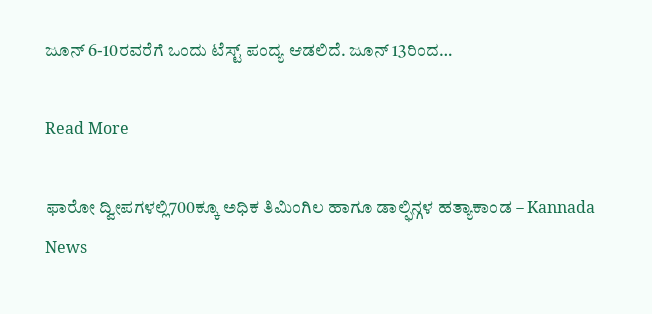ಜೂನ್ 6-10ರವರೆಗೆ ಒಂದು ಟೆಸ್ಟ್ ಪಂದ್ಯ ಆಡಲಿದೆ. ಜೂನ್ 13ರಿಂದ…

Read More

ಫಾರೋ ದ್ವೀಪಗಳಲ್ಲಿ700ಕ್ಕೂ ಅಧಿಕ ತಿಮಿಂಗಿಲ ಹಾಗೂ ಡಾಲ್ಫಿನ್ಗಳ ಹತ್ಯಾಕಾಂಡ – Kannada News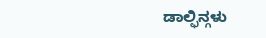ಡಾಲ್ಫಿನ್ಗಳು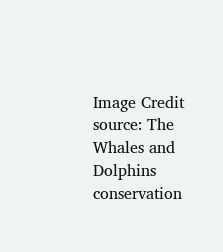Image Credit source: The Whales and Dolphins conservation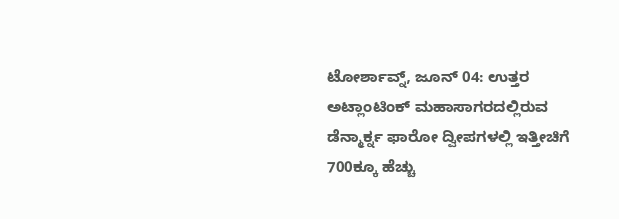ಟೋರ್ಶಾವ್ನ್, ಜೂನ್ 04: ಉತ್ತರ ಅಟ್ಲಾಂಟಿಂಕ್ ಮಹಾಸಾಗರದಲ್ಲಿರುವ ಡೆನ್ಮಾರ್ಕ್ನ ಫಾರೋ ದ್ವೀಪಗಳಲ್ಲಿ ಇತ್ತೀಚಿಗೆ 700ಕ್ಕೂ ಹೆಚ್ಚು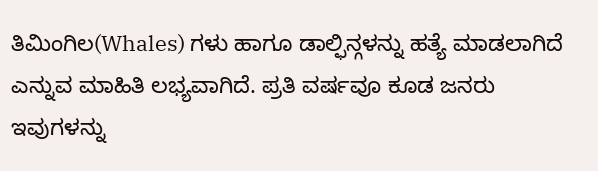ತಿಮಿಂಗಿಲ(Whales) ಗಳು ಹಾಗೂ ಡಾಲ್ಫಿನ್ಗಳನ್ನು ಹತ್ಯೆ ಮಾಡಲಾಗಿದೆ ಎನ್ನುವ ಮಾಹಿತಿ ಲಭ್ಯವಾಗಿದೆ. ಪ್ರತಿ ವರ್ಷವೂ ಕೂಡ ಜನರು ಇವುಗಳನ್ನು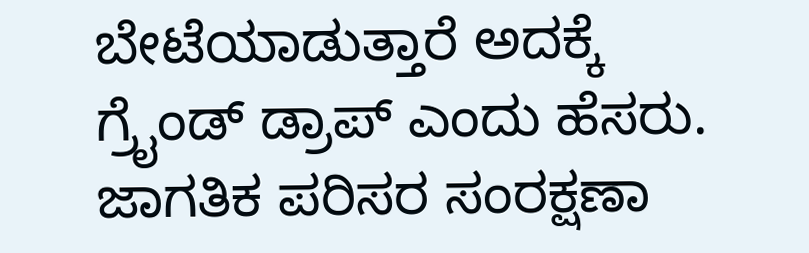ಬೇಟೆಯಾಡುತ್ತಾರೆ ಅದಕ್ಕೆ ಗ್ರೈಂಡ್ ಡ್ರಾಪ್ ಎಂದು ಹೆಸರು. ಜಾಗತಿಕ ಪರಿಸರ ಸಂರಕ್ಷಣಾ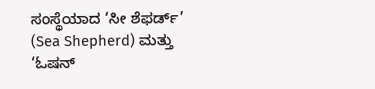ಸಂಸ್ಥೆಯಾದ ‘ಸೀ ಶೆಫರ್ಡ್’ (Sea Shepherd) ಮತ್ತು ‘ಓಷನ್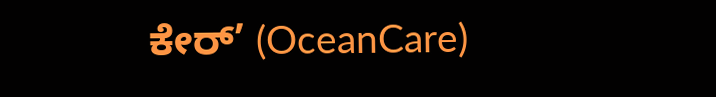ಕೇರ್’ (OceanCare)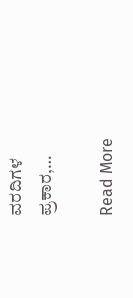ವರದಿಗಳ ಪ್ರಕಾರ,…

Read More